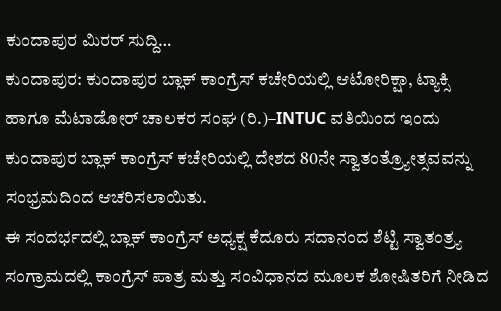ಕುಂದಾಪುರ ಮಿರರ್ ಸುದ್ದಿ…
ಕುಂದಾಪುರ: ಕುಂದಾಪುರ ಬ್ಲಾಕ್ ಕಾಂಗ್ರೆಸ್ ಕಚೇರಿಯಲ್ಲಿ ಆಟೋರಿಕ್ಷಾ, ಟ್ಯಾಕ್ಸಿ ಹಾಗೂ ಮೆಟಾಡೋರ್ ಚಾಲಕರ ಸಂಘ (ರಿ.)–INTUC ವತಿಯಿಂದ ಇಂದು ಕುಂದಾಪುರ ಬ್ಲಾಕ್ ಕಾಂಗ್ರೆಸ್ ಕಚೇರಿಯಲ್ಲಿ ದೇಶದ 80ನೇ ಸ್ವಾತಂತ್ರ್ಯೋತ್ಸವವನ್ನು ಸಂಭ್ರಮದಿಂದ ಆಚರಿಸಲಾಯಿತು.
ಈ ಸಂದರ್ಭದಲ್ಲಿ ಬ್ಲಾಕ್ ಕಾಂಗ್ರೆಸ್ ಅಧ್ಯಕ್ಷ ಕೆದೂರು ಸದಾನಂದ ಶೆಟ್ಟಿ ಸ್ವಾತಂತ್ರ್ಯ ಸಂಗ್ರಾಮದಲ್ಲಿ ಕಾಂಗ್ರೆಸ್ ಪಾತ್ರ ಮತ್ತು ಸಂವಿಧಾನದ ಮೂಲಕ ಶೋಷಿತರಿಗೆ ನೀಡಿದ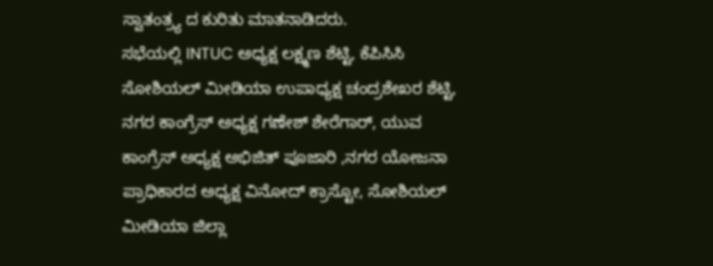ಸ್ವಾತಂತ್ರ್ಯ ದ ಕುರಿತು ಮಾತನಾಡಿದರು.
ಸಭೆಯಲ್ಲಿ INTUC ಅಧ್ಯಕ್ಷ ಲಕ್ಷ್ಮಣ ಶೆಟ್ಟಿ, ಕೆಪಿಸಿಸಿ ಸೋಶಿಯಲ್ ಮೀಡಿಯಾ ಉಪಾಧ್ಯಕ್ಷ ಚಂದ್ರಶೇಖರ ಶೆಟ್ಟಿ, ನಗರ ಕಾಂಗ್ರೆಸ್ ಅಧ್ಯಕ್ಷ ಗಣೇಶ್ ಶೇರೆಗಾರ್, ಯುವ ಕಾಂಗ್ರೆಸ್ ಅಧ್ಯಕ್ಷ ಅಭಿಜಿತ್ ಪೂಜಾರಿ ,ನಗರ ಯೋಜನಾ ಪ್ರಾಧಿಕಾರದ ಅಧ್ಯಕ್ಷ ವಿನೋದ್ ಕ್ರಾಸ್ಟೋ, ಸೋಶಿಯಲ್ ಮೀಡಿಯಾ ಜಿಲ್ಲಾ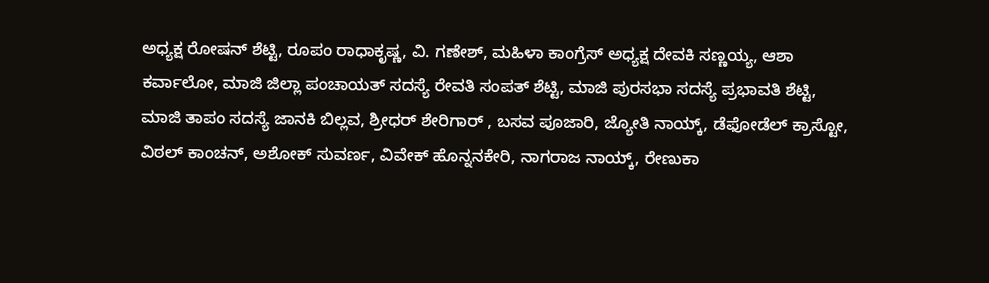ಅಧ್ಯಕ್ಷ ರೋಷನ್ ಶೆಟ್ಟಿ, ರೂಪಂ ರಾಧಾಕೃಷ್ಣ, ವಿ. ಗಣೇಶ್, ಮಹಿಳಾ ಕಾಂಗ್ರೆಸ್ ಅಧ್ಯಕ್ಷ ದೇವಕಿ ಸಣ್ಣಯ್ಯ, ಆಶಾ ಕರ್ವಾಲೋ, ಮಾಜಿ ಜಿಲ್ಲಾ ಪಂಚಾಯತ್ ಸದಸ್ಯೆ ರೇವತಿ ಸಂಪತ್ ಶೆಟ್ಟಿ, ಮಾಜಿ ಪುರಸಭಾ ಸದಸ್ಯೆ ಪ್ರಭಾವತಿ ಶೆಟ್ಟಿ, ಮಾಜಿ ತಾಪಂ ಸದಸ್ಯೆ ಜಾನಕಿ ಬಿಲ್ಲವ, ಶ್ರೀಧರ್ ಶೇರಿಗಾರ್ , ಬಸವ ಪೂಜಾರಿ, ಜ್ಯೋತಿ ನಾಯ್ಕ್, ಡೆಫೋಡೆಲ್ ಕ್ರಾಸ್ಟೋ, ವಿಠಲ್ ಕಾಂಚನ್, ಅಶೋಕ್ ಸುವರ್ಣ, ವಿವೇಕ್ ಹೊನ್ನನಕೇರಿ, ನಾಗರಾಜ ನಾಯ್ಕ್, ರೇಣುಕಾ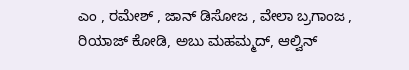ಎಂ , ರಮೇಶ್ , ಜಾನ್ ಡಿಸೋಜ , ವೇಲಾ ಬ್ರಗಾಂಜ , ರಿಯಾಜ್ ಕೋಡಿ, ಅಬು ಮಹಮ್ಮದ್, ಆಲ್ವಿನ್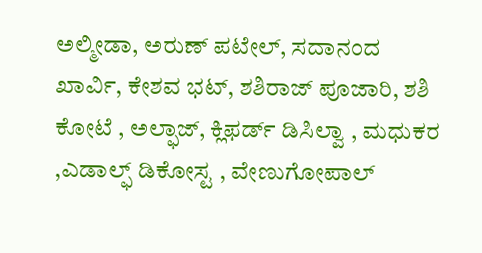ಅಲ್ಮೀಡಾ, ಅರುಣ್ ಪಟೇಲ್, ಸದಾನಂದ ಖಾರ್ವಿ, ಕೇಶವ ಭಟ್, ಶಶಿರಾಜ್ ಪೂಜಾರಿ, ಶಶಿ ಕೋಟೆ , ಅಲ್ಫಾಜ್, ಕ್ಲಿಫರ್ಡ್ ಡಿಸಿಲ್ವಾ , ಮಧುಕರ ,ಎಡಾಲ್ಫ್ ಡಿಕೋಸ್ಟ , ವೇಣುಗೋಪಾಲ್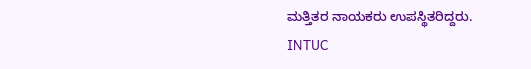ಮತ್ತಿತರ ನಾಯಕರು ಉಪಸ್ಥಿತರಿದ್ದರು.
INTUC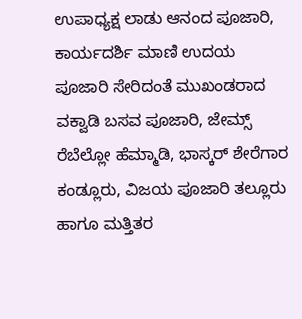ಉಪಾಧ್ಯಕ್ಷ ಲಾಡು ಆನಂದ ಪೂಜಾರಿ, ಕಾರ್ಯದರ್ಶಿ ಮಾಣಿ ಉದಯ ಪೂಜಾರಿ ಸೇರಿದಂತೆ ಮುಖಂಡರಾದ ವಕ್ವಾಡಿ ಬಸವ ಪೂಜಾರಿ, ಜೇಮ್ಸ್ ರೆಬೆಲ್ಲೋ ಹೆಮ್ಮಾಡಿ, ಭಾಸ್ಕರ್ ಶೇರೆಗಾರ ಕಂಡ್ಲೂರು, ವಿಜಯ ಪೂಜಾರಿ ತಲ್ಲೂರು ಹಾಗೂ ಮತ್ತಿತರ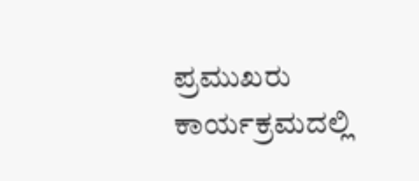ಪ್ರಮುಖರು ಕಾರ್ಯಕ್ರಮದಲ್ಲಿ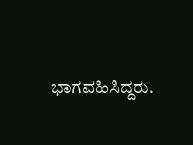ಭಾಗವಹಿಸಿದ್ದರು.